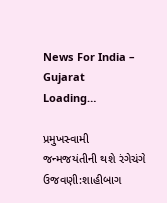News For India – Gujarat
Loading…

પ્રમુખસ્વામી જન્મજયંતીની થશે રંગેચંગે ઉજવણી:શાહીબાગ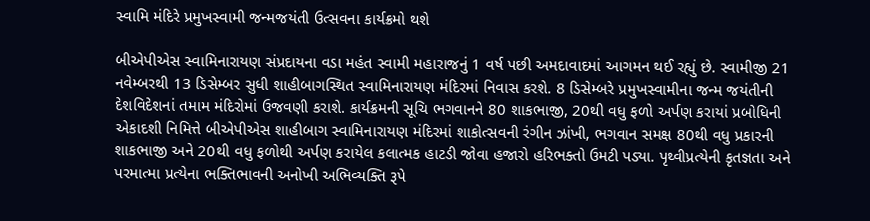સ્વામિ મંદિરે પ્રમુખસ્વામી જન્મજયંતી ઉત્સવના કાર્યક્રમો થશે

બીએપીએસ સ્વામિનારાયણ સંપ્રદાયના વડા મહંત સ્વામી મહારાજનું 1 વર્ષ પછી અમદાવાદમાં આગમન થઈ રહ્યું છે. સ્વામીજી 21 નવેમ્બરથી 13 ડિસેમ્બર સુધી શાહીબાગસ્થિત સ્વામિનારાયણ મંદિરમાં નિવાસ કરશે. 8 ડિસેમ્બરે પ્રમુખસ્વામીના જન્મ જયંતીની દેશવિદેશનાં તમામ મંદિરોમાં ઉજવણી કરાશે. કાર્યક્રમની સૂચિ ભગવાનને 80 શાકભાજી, 20થી વધુ ફળો અર્પણ કરાયાં પ્રબોધિની એકાદશી નિમિત્તે બીએપીએસ શાહીબાગ સ્વામિનારાયણ મંદિરમાં શાકોત્સવની રંગીન ઝાંખી, ભગવાન સમક્ષ 80થી વધુ પ્રકારની શાકભાજી અને 20થી વધુ ફળોથી અર્પણ કરાયેલ કલાત્મક હાટડી જોવા હજારો હરિભક્તો ઉમટી પડ્યા. પૃથ્વીપ્રત્યેની કૃતજ્ઞતા અને પરમાત્મા પ્રત્યેના ભક્તિભાવની અનોખી અભિવ્યક્તિ રૂપે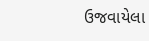ઉજવાયેલા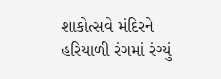શાકોત્સવે મંદિરને હરિયાળી રંગમાં રંગ્યું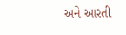અને આરતી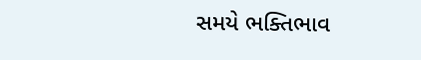સમયે ભક્તિભાવ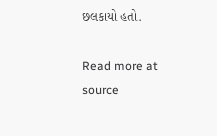છલકાયો હતો.

Read more at source